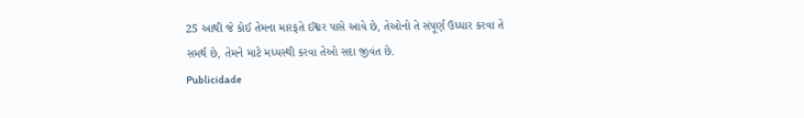25 આથી જે કોઈ તેમના મારફતે ઈશ્વર પાસે આવે છે, તેઓનો તે સંપૂર્ણ ઉધ્ધાર કરવા તે સમર્થ છે, તેમને માટે મધ્યસ્થી કરવા તેઓ સદા જીવંત છે.
Publicidade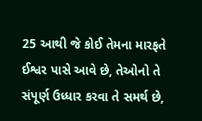25 આથી જે કોઈ તેમના મારફતે ઈશ્વર પાસે આવે છે, તેઓનો તે સંપૂર્ણ ઉધ્ધાર કરવા તે સમર્થ છે,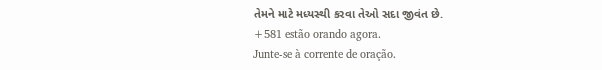તેમને માટે મધ્યસ્થી કરવા તેઓ સદા જીવંત છે.
+581 estão orando agora.
Junte-se à corrente de oração.